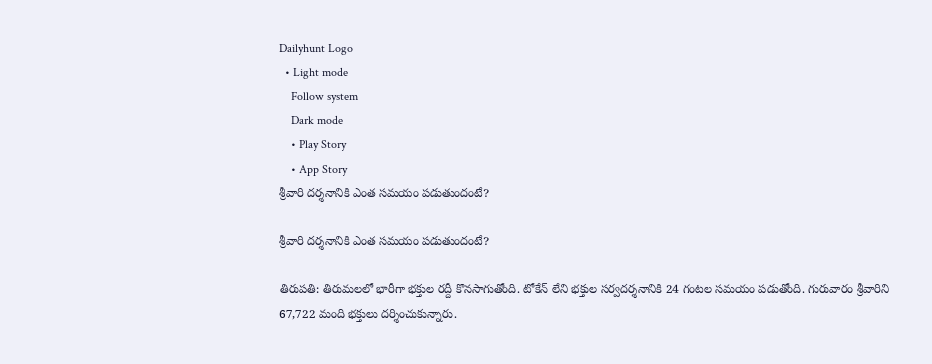Dailyhunt Logo
  • Light mode
    Follow system
    Dark mode
    • Play Story
    • App Story
శ్రీవారి దర్శనానికి ఎంత సమయం పడుతుందంటే?

శ్రీవారి దర్శనానికి ఎంత సమయం పడుతుందంటే?

తిరుపతి: తిరుమలలో భారీగా భక్తుల రద్దీ కొనసాగుతోంది. టోకేన్ లేని భక్తుల సర్వదర్శనానికి 24 గంటల సమయం పడుతోంది. గురువారం శ్రీవారిని 67,722 మంది భక్తులు దర్శించుకున్నారు.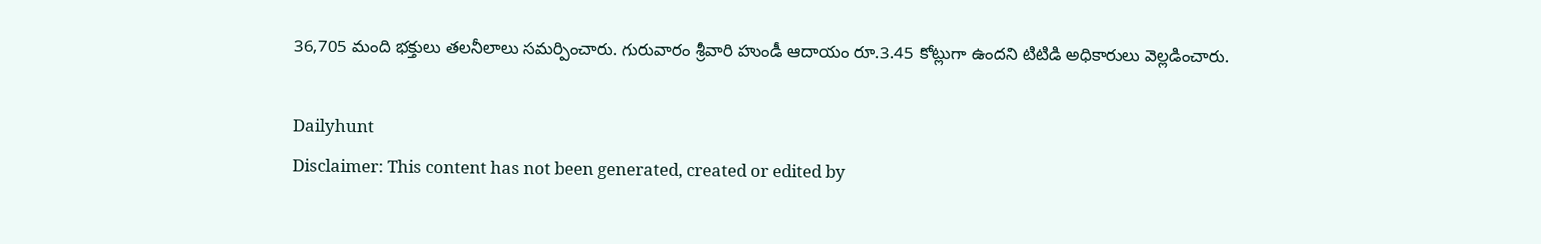36,705 మంది భక్తులు తలనీలాలు సమర్పించారు. గురువారం శ్రీవారి హుండీ ఆదాయం రూ.3.45 కోట్లుగా ఉందని టిటిడి అధికారులు వెల్లడించారు.

Dailyhunt
Disclaimer: This content has not been generated, created or edited by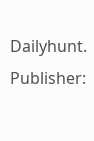Dailyhunt. Publisher: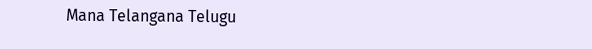Mana Telangana Telugu